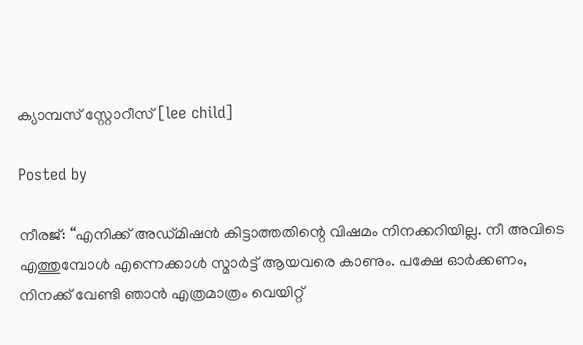ക്യാമ്പസ്‌ സ്റ്റോറീസ് [lee child]

Posted by

നീരജ്: “എനിക്ക് അഡ്മിഷൻ കിട്ടാത്തതിന്റെ വിഷമം നിനക്കറിയില്ല. നീ അവിടെ എത്തുമ്പോൾ എന്നെക്കാൾ സ്മാർട്ട് ആയവരെ കാണും. പക്ഷേ ഓർക്കണം, നിനക്ക് വേണ്ടി ഞാൻ എത്രമാത്രം വെയിറ്റ്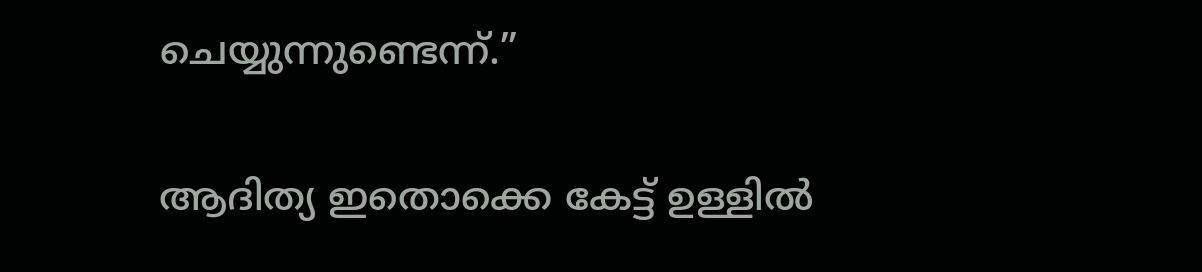ചെയ്യുന്നുണ്ടെന്ന്.”

ആദിത്യ ഇതൊക്കെ കേട്ട് ഉള്ളിൽ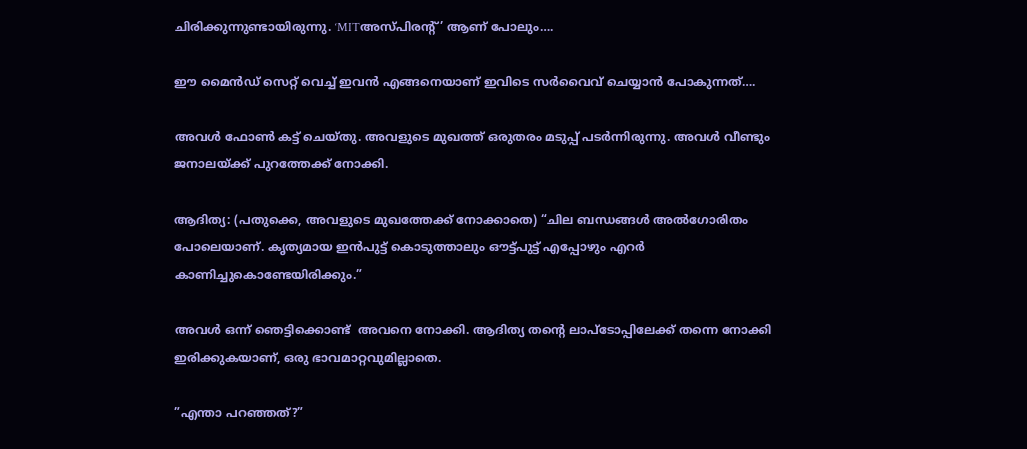ചിരിക്കുന്നുണ്ടായിരുന്നു. ‘MITഅസ്പിരന്റ്’ ആണ് പോലും….

ഈ മൈൻഡ് സെറ്റ് വെച്ച് ഇവൻ എങ്ങനെയാണ് ഇവിടെ സർവൈവ് ചെയ്യാൻ പോകുന്നത്….

അവൾ ഫോൺ കട്ട് ചെയ്തു. അവളുടെ മുഖത്ത് ഒരുതരം മടുപ്പ് പടർന്നിരുന്നു. അവൾ വീണ്ടും ജനാലയ്ക്ക് പുറത്തേക്ക് നോക്കി.

ആദിത്യ: (പതുക്കെ, അവളുടെ മുഖത്തേക്ക് നോക്കാതെ) “ചില ബന്ധങ്ങൾ അൽഗോരിതം പോലെയാണ്. കൃത്യമായ ഇൻപുട്ട് കൊടുത്താലും ഔട്ട്പുട്ട് എപ്പോഴും എറർ കാണിച്ചുകൊണ്ടേയിരിക്കും.”

അവൾ ഒന്ന് ഞെട്ടിക്കൊണ്ട്  അവനെ നോക്കി. ആദിത്യ തന്റെ ലാപ്ടോപ്പിലേക്ക് തന്നെ നോക്കി ഇരിക്കുകയാണ്, ഒരു ഭാവമാറ്റവുമില്ലാതെ.

”എന്താ പറഞ്ഞത്?”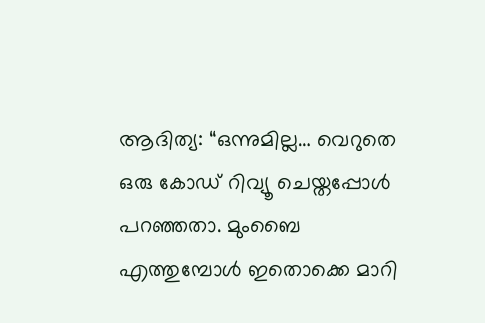ആദിത്യ: “ഒന്നുമില്ല… വെറുതെ ഒരു കോഡ് റിവ്യൂ ചെയ്തപ്പോൾ പറഞ്ഞതാ. മുംബൈ എത്തുമ്പോൾ ഇതൊക്കെ മാറി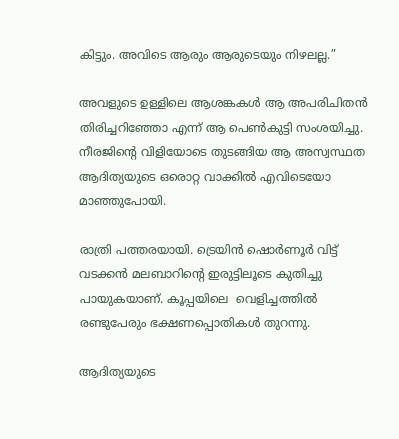കിട്ടും. അവിടെ ആരും ആരുടെയും നിഴലല്ല.”

അവളുടെ ഉള്ളിലെ ആശങ്കകൾ ആ അപരിചിതൻ തിരിച്ചറിഞ്ഞോ എന്ന് ആ പെൺകുട്ടി സംശയിച്ചു. നീരജിന്റെ വിളിയോടെ തുടങ്ങിയ ആ അസ്വസ്ഥത ആദിത്യയുടെ ഒരൊറ്റ വാക്കിൽ എവിടെയോ മാഞ്ഞുപോയി.

രാത്രി പത്തരയായി. ട്രെയിൻ ഷൊർണൂർ വിട്ട് വടക്കൻ മലബാറിന്റെ ഇരുട്ടിലൂടെ കുതിച്ചു പായുകയാണ്. കൂപ്പയിലെ  വെളിച്ചത്തിൽ രണ്ടുപേരും ഭക്ഷണപ്പൊതികൾ തുറന്നു.

ആദിത്യയുടെ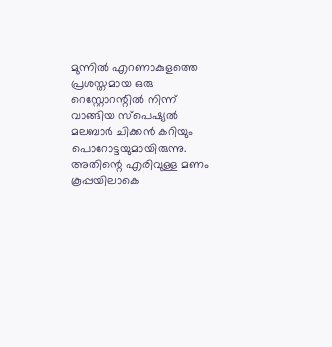മുന്നിൽ എറണാകുളത്തെ പ്രശസ്തമായ ഒരു റെസ്റ്റോറന്റിൽ നിന്ന് വാങ്ങിയ സ്പെഷ്യൽ മലബാർ ചിക്കൻ കറിയും പൊറോട്ടയുമായിരുന്നു. അതിന്റെ എരിവുള്ള മണം കൂപ്പയിലാകെ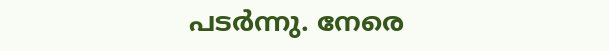പടർന്നു. നേരെ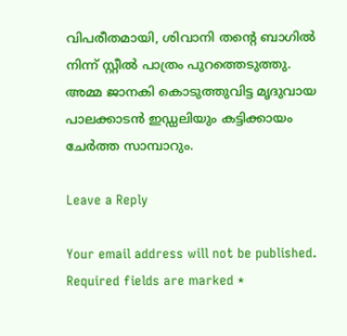വിപരീതമായി, ശിവാനി തന്റെ ബാഗിൽ നിന്ന് സ്റ്റീൽ പാത്രം പുറത്തെടുത്തു. അമ്മ ജാനകി കൊടുത്തുവിട്ട മൃദുവായ പാലക്കാടൻ ഇഡ്ഡലിയും കട്ടിക്കായം ചേർത്ത സാമ്പാറും.

Leave a Reply

Your email address will not be published. Required fields are marked *